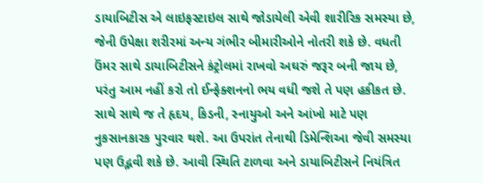ડાયાબિટીસ એ લાઇફસ્ટાઇલ સાથે જોડાયેલી એવી શારીરિક સમસ્યા છે, જેની ઉપેક્ષા શરીરમાં અન્ય ગંભીર બીમારીઓને નોતરી શકે છે. વધતી ઉંમર સાથે ડાયાબિટીસને કંટ્રોલમાં રાખવો અઘરું જરૂર બની જાય છે, પરંતુ આમ નહીં કરો તો ઈન્ફેક્શનનો ભય વધી જશે તે પણ હકીકત છે. સાથે સાથે જ તે હૃદય, કિડની, સ્નાયુઓ અને આંખો માટે પણ નુકસાનકારક પુરવાર થશે. આ ઉપરાંત તેનાથી ડિમેન્શિઆ જેવી સમસ્યા પણ ઉદ્ભવી શકે છે. આવી સ્થિતિ ટાળવા અને ડાયાબિટીસને નિયંત્રિત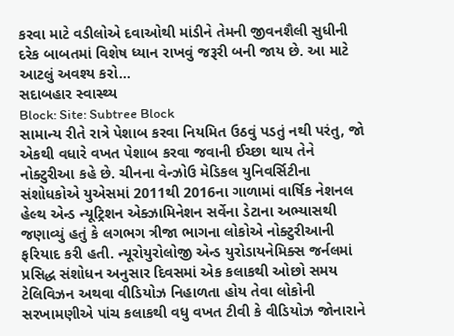કરવા માટે વડીલોએ દવાઓથી માંડીને તેમની જીવનશૈલી સુધીની દરેક બાબતમાં વિશેષ ધ્યાન રાખવું જરૂરી બની જાય છે. આ માટે આટલું અવશ્ય કરો...
સદાબહાર સ્વાસ્થ્ય
Block: Site: Subtree Block
સામાન્ય રીતે રાત્રે પેશાબ કરવા નિયમિત ઉઠવું પડતું નથી પરંતુ, જો એકથી વધારે વખત પેશાબ કરવા જવાની ઈચ્છા થાય તેને નોક્ટુરીઆ કહે છે. ચીનના વેન્ઝોઉ મેડિકલ યુનિવર્સિટીના સંશોધકોએ યુએસમાં 2011થી 2016ના ગાળામાં વાર્ષિક નેશનલ હેલ્થ એન્ડ ન્યૂટ્રિશન એક્ઝામિનેશન સર્વેના ડેટાના અભ્યાસથી જણાવ્યું હતું કે લગભગ ત્રીજા ભાગના લોકોએ નોક્ટુરીઆની ફરિયાદ કરી હતી. ન્યૂરોયુરોલોજી એન્ડ યુરોડાયનેમિક્સ જર્નલમાં પ્રસિદ્ધ સંશોધન અનુસાર દિવસમાં એક કલાકથી ઓછો સમય ટેલિવિઝન અથવા વીડિયોઝ નિહાળતા હોય તેવા લોકોની સરખામણીએ પાંચ કલાકથી વધુ વખત ટીવી કે વીડિયોઝ જોનારાને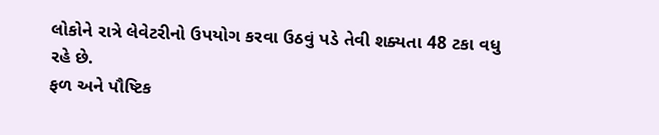લોકોને રાત્રે લેવેટરીનો ઉપયોગ કરવા ઉઠવું પડે તેવી શક્યતા 48 ટકા વધુ રહે છે.
ફળ અને પૌષ્ટિક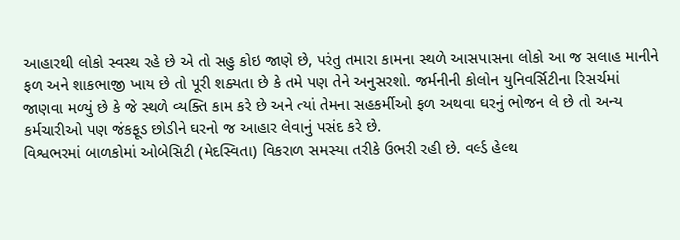આહારથી લોકો સ્વસ્થ રહે છે એ તો સહુ કોઇ જાણે છે, પરંતુ તમારા કામના સ્થળે આસપાસના લોકો આ જ સલાહ માનીને ફળ અને શાકભાજી ખાય છે તો પૂરી શક્યતા છે કે તમે પણ તેને અનુસરશો. જર્મનીની કોલોન યુનિવર્સિટીના રિસર્ચમાં જાણવા મળ્યું છે કે જે સ્થળે વ્યક્તિ કામ કરે છે અને ત્યાં તેમના સહકર્મીઓ ફળ અથવા ઘરનું ભોજન લે છે તો અન્ય કર્મચારીઓ પણ જંકફૂડ છોડીને ઘરનો જ આહાર લેવાનું પસંદ કરે છે.
વિશ્વભરમાં બાળકોમાં ઓબેસિટી (મેદસ્વિતા) વિકરાળ સમસ્યા તરીકે ઉભરી રહી છે. વર્લ્ડ હેલ્થ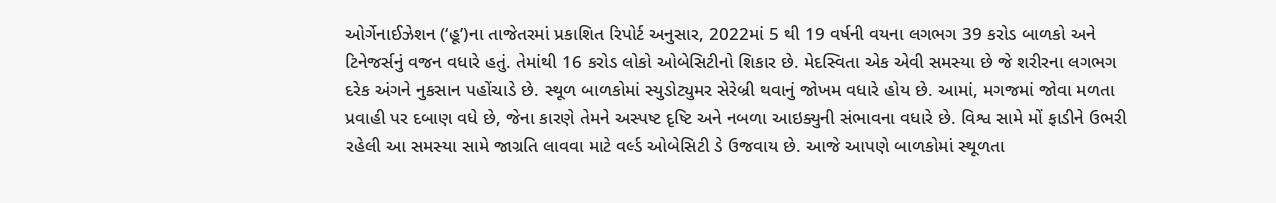ઓર્ગેનાઈઝેશન (‘હૂ’)ના તાજેતરમાં પ્રકાશિત રિપોર્ટ અનુસાર, 2022માં 5 થી 19 વર્ષની વયના લગભગ 39 કરોડ બાળકો અને ટિનેજર્સનું વજન વધારે હતું. તેમાંથી 16 કરોડ લોકો ઓબેસિટીનો શિકાર છે. મેદસ્વિતા એક એવી સમસ્યા છે જે શરીરના લગભગ દરેક અંગને નુકસાન પહોંચાડે છે. સ્થૂળ બાળકોમાં સ્યુડોટ્યુમર સેરેબ્રી થવાનું જોખમ વધારે હોય છે. આમાં, મગજમાં જોવા મળતા પ્રવાહી પર દબાણ વધે છે, જેના કારણે તેમને અસ્પષ્ટ દૃષ્ટિ અને નબળા આઇક્યુની સંભાવના વધારે છે. વિશ્વ સામે મોં ફાડીને ઉભરી રહેલી આ સમસ્યા સામે જાગ્રતિ લાવવા માટે વર્લ્ડ ઓબેસિટી ડે ઉજવાય છે. આજે આપણે બાળકોમાં સ્થૂળતા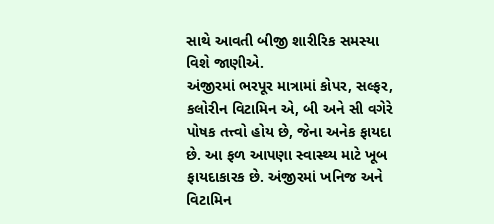સાથે આવતી બીજી શારીરિક સમસ્યા વિશે જાણીએ.
અંજીરમાં ભરપૂર માત્રામાં કોપર, સલ્ફર, કલોરીન વિટામિન એ, બી અને સી વગેરે પોષક તત્ત્વો હોય છે, જેના અનેક ફાયદા છે. આ ફળ આપણા સ્વાસ્થ્ય માટે ખૂબ ફાયદાકારક છે. અંજીરમાં ખનિજ અને વિટામિન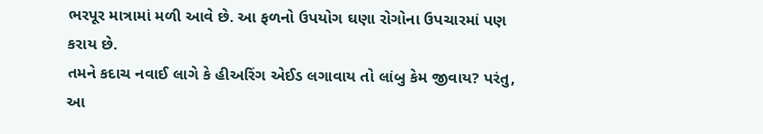ભરપૂર માત્રામાં મળી આવે છે. આ ફળનો ઉપયોગ ઘણા રોગોના ઉપચારમાં પણ કરાય છે.
તમને કદાચ નવાઈ લાગે કે હીઅરિંગ એઈડ લગાવાય તો લાંબુ કેમ જીવાય? પરંતુ, આ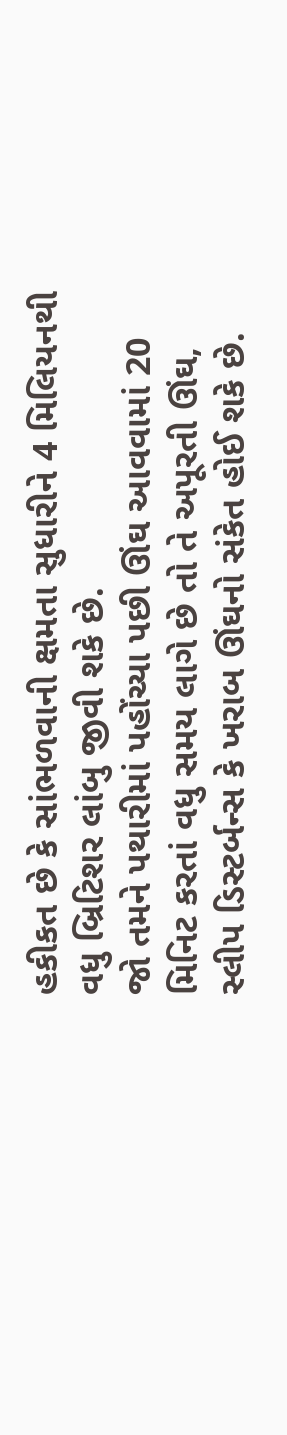હકીકત છે કે સાંભળવાની ક્ષમતા સુધારીને 4 મિલિયનથી વધુ બ્રિટિશર લાંબુ જીવી શકે છે.
જો તમને પથારીમાં પહોંચ્યા પછી ઊંઘ આવવામાં 20 મિનિટ કરતાં વધુ સમય લાગે છે તો તે અપૂરતી ઊંઘ, સ્લીપ ડિસ્ટર્બન્સ કે ખરાબ ઊંઘનો સંકેત હોઈ શકે છે.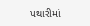પથારીમાં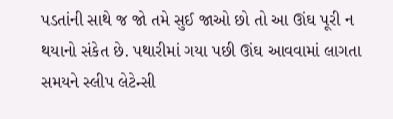પડતાંની સાથે જ જો તમે સુઈ જાઓ છો તો આ ઊંઘ પૂરી ન થયાનો સંકેત છે. પથારીમાં ગયા પછી ઊંઘ આવવામાં લાગતા સમયને સ્લીપ લેટેન્સી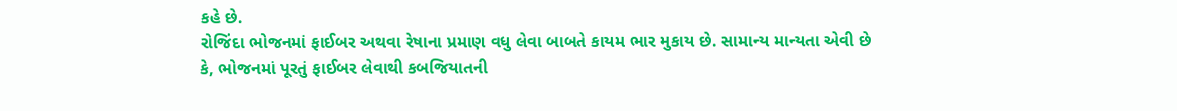કહે છે.
રોજિંદા ભોજનમાં ફાઈબર અથવા રેષાના પ્રમાણ વધુ લેવા બાબતે કાયમ ભાર મુકાય છે. સામાન્ય માન્યતા એવી છે કે, ભોજનમાં પૂરતું ફાઈબર લેવાથી કબજિયાતની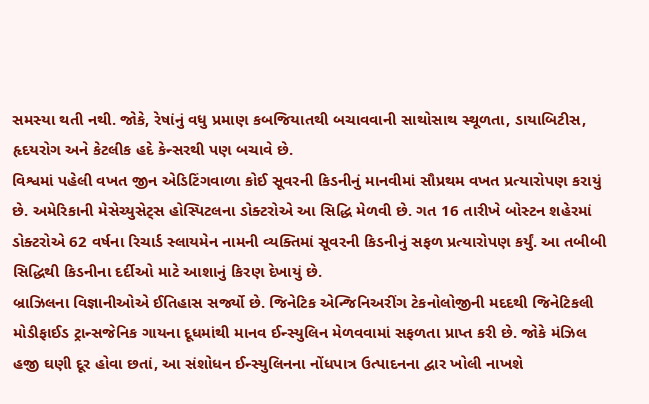સમસ્યા થતી નથી. જોકે, રેષાંનું વધુ પ્રમાણ કબજિયાતથી બચાવવાની સાથોસાથ સ્થૂળતા, ડાયાબિટીસ, હૃદયરોગ અને કેટલીક હદે કેન્સરથી પણ બચાવે છે.
વિશ્વમાં પહેલી વખત જીન એડિટિંગવાળા કોઈ સૂવરની કિડનીનું માનવીમાં સૌપ્રથમ વખત પ્રત્યારોપણ કરાયું છે. અમેરિકાની મેસેચ્યુસેટ્સ હોસ્પિટલના ડોક્ટરોએ આ સિદ્ધિ મેળવી છે. ગત 16 તારીખે બોસ્ટન શહેરમાં ડોક્ટરોએ 62 વર્ષના રિચાર્ડ સ્લાયમેન નામની વ્યક્તિમાં સૂવરની કિડનીનું સફળ પ્રત્યારોપણ કર્યું. આ તબીબી સિદ્ધિથી કિડનીના દર્દીઓ માટે આશાનું કિરણ દેખાયું છે.
બ્રાઝિલના વિજ્ઞાનીઓએ ઈતિહાસ સર્જ્યો છે. જિનેટિક એન્જિનિઅરીંગ ટેકનોલોજીની મદદથી જિનેટિકલી મોડીફાઈડ ટ્રાન્સજેનિક ગાયના દૂધમાંથી માનવ ઈન્સ્યુલિન મેળવવામાં સફળતા પ્રાપ્ત કરી છે. જોકે મંઝિલ હજી ઘણી દૂર હોવા છતાં, આ સંશોધન ઈન્સ્યુલિનના નોંધપાત્ર ઉત્પાદનના દ્વાર ખોલી નાખશે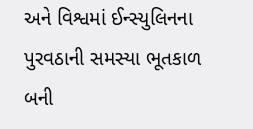અને વિશ્વમાં ઈન્સ્યુલિનના પુરવઠાની સમસ્યા ભૂતકાળ બની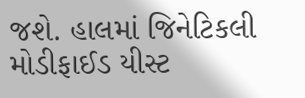જશે. હાલમાં જિનેટિકલી મોડીફાઈડ યીસ્ટ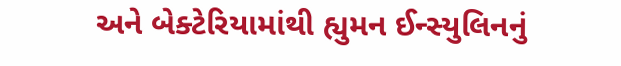અને બેક્ટેરિયામાંથી હ્યુમન ઈન્સ્યુલિનનું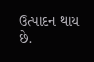ઉત્પાદન થાય છે.